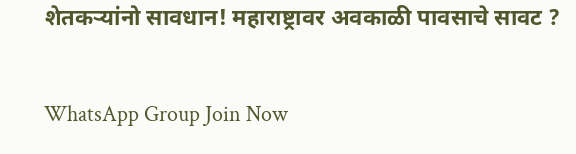शेतकऱ्यांनो सावधान! महाराष्ट्रावर अवकाळी पावसाचे सावट ?

WhatsApp Group Join Now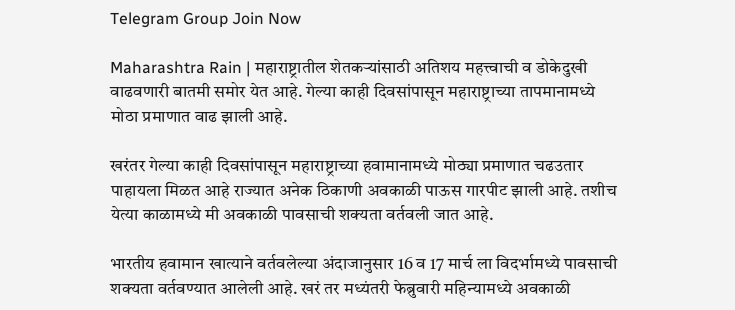Telegram Group Join Now

Maharashtra Rain | महाराष्ट्रातील शेतकऱ्यांसाठी अतिशय महत्त्वाची व डोकेदुखी वाढवणारी बातमी समोर येत आहे. गेल्या काही दिवसांपासून महाराष्ट्राच्या तापमानामध्ये मोठा प्रमाणात वाढ झाली आहे.

खरंतर गेल्या काही दिवसांपासून महाराष्ट्राच्या हवामानामध्ये मोठ्या प्रमाणात चढउतार पाहायला मिळत आहे राज्यात अनेक ठिकाणी अवकाळी पाऊस गारपीट झाली आहे. तशीच येत्या काळामध्ये मी अवकाळी पावसाची शक्यता वर्तवली जात आहे.

भारतीय हवामान खात्याने वर्तवलेल्या अंदाजानुसार 16 व 17 मार्च ला विदर्भामध्ये पावसाची शक्यता वर्तवण्यात आलेली आहे. खरं तर मध्यंतरी फेब्रुवारी महिन्यामध्ये अवकाळी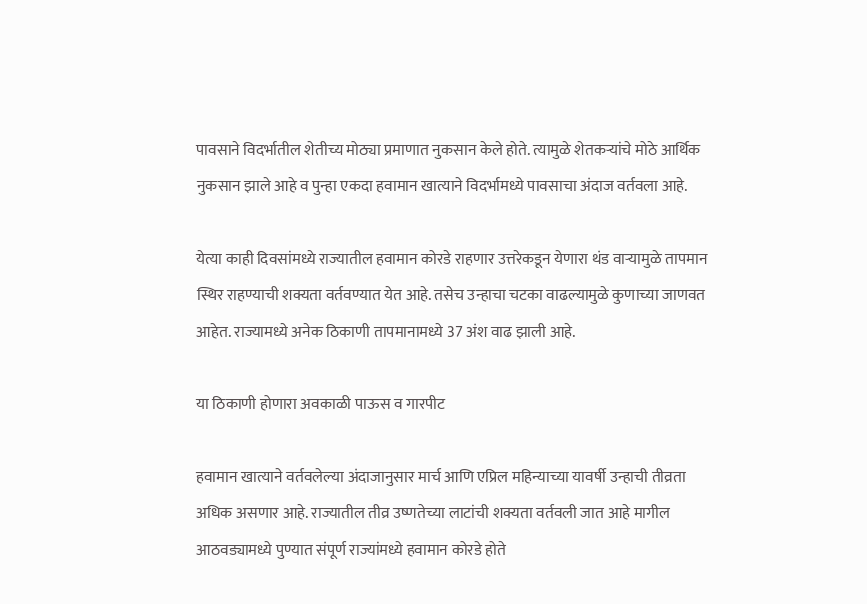पावसाने विदर्भातील शेतीच्य मोठ्या प्रमाणात नुकसान केले होते. त्यामुळे शेतकऱ्यांचे मोठे आर्थिक नुकसान झाले आहे व पुन्हा एकदा हवामान खात्याने विदर्भामध्ये पावसाचा अंदाज वर्तवला आहे.

येत्या काही दिवसांमध्ये राज्यातील हवामान कोरडे राहणार उत्तरेकडून येणारा थंड वाऱ्यामुळे तापमान स्थिर राहण्याची शक्यता वर्तवण्यात येत आहे. तसेच उन्हाचा चटका वाढल्यामुळे कुणाच्या जाणवत आहेत. राज्यामध्ये अनेक ठिकाणी तापमानामध्ये 37 अंश वाढ झाली आहे.

या ठिकाणी होणारा अवकाळी पाऊस व गारपीट

हवामान खात्याने वर्तवलेल्या अंदाजानुसार मार्च आणि एप्रिल महिन्याच्या यावर्षी उन्हाची तीव्रता अधिक असणार आहे. राज्यातील तीव्र उष्णतेच्या लाटांची शक्यता वर्तवली जात आहे मागील आठवड्यामध्ये पुण्यात संपूर्ण राज्यांमध्ये हवामान कोरडे होते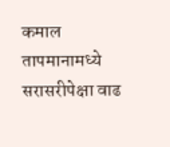कमाल तापमानामध्ये सरासरीपेक्षा वाढ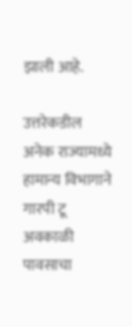झाली आहे.

उत्तरेकडील अनेक राज्यामध्ये हामान्य विभागाने गारपी टू अवकाळी पावसाचा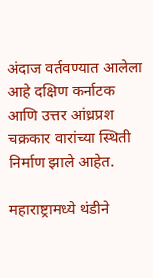अंदाज वर्तवण्यात आलेला आहे दक्षिण कर्नाटक आणि उत्तर आंध्रप्रश चक्रकार वारांच्या स्थिती निर्माण झाले आहेत.

महाराष्ट्रामध्ये थंडीने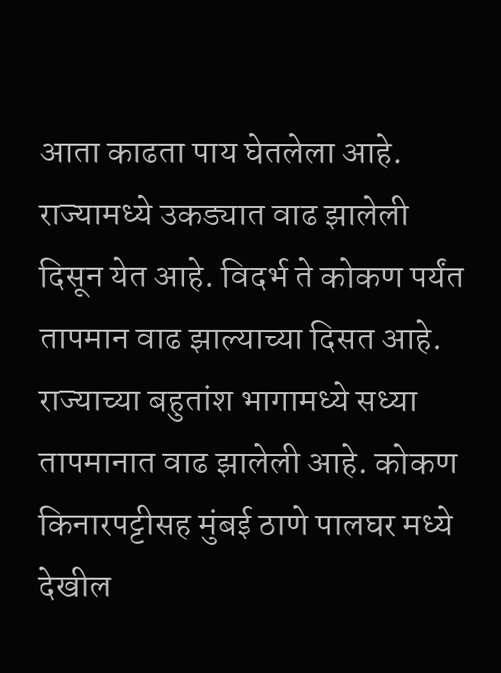आता काढता पाय घेतलेला आहे. राज्यामध्ये उकड्यात वाढ झालेली दिसून येत आहे. विदर्भ ते कोकण पर्यंत तापमान वाढ झाल्याच्या दिसत आहे. राज्याच्या बहुतांश भागामध्ये सध्या तापमानात वाढ झालेली आहे. कोकण किनारपट्टीसह मुंबई ठाणे पालघर मध्ये देखील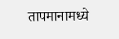तापमानामध्ये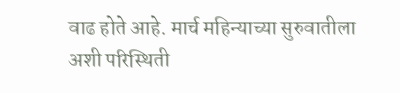वाढ होते आहे. मार्च महिन्याच्या सुरुवातीला अशी परिस्थिती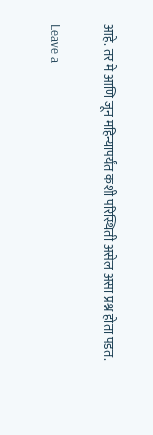आहे. तर मे आणि जून महिन्यापर्यंत कशी परिस्थिती असेल असा प्रश्न होता पडत.

Leave a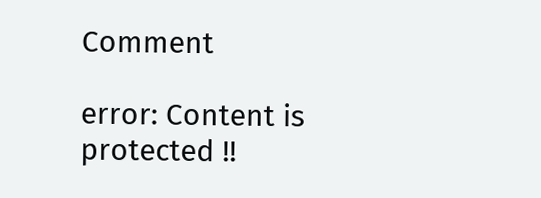Comment

error: Content is protected !!